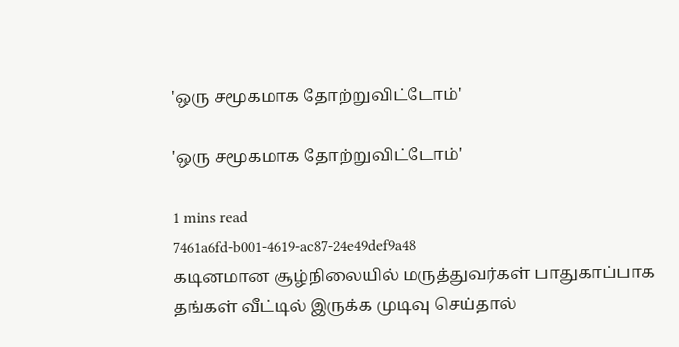'ஒரு சமூகமாக தோற்றுவிட்டோம்'

'ஒரு சமூகமாக தோற்றுவிட்டோம்'

1 mins read
7461a6fd-b001-4619-ac87-24e49def9a48
கடினமான சூழ்நிலையில் மருத்துவர்கள் பாதுகாப்பாக தங்கள் வீட்டில் இருக்க முடிவு செய்தால்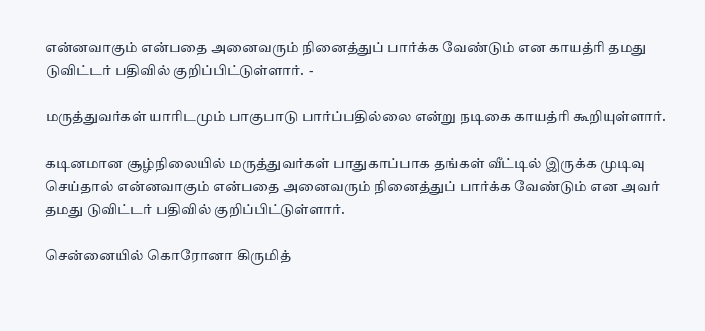என்னவாகும் என்பதை அனைவரும் நினைத்துப் பார்க்க வேண்டும் என காயத்ரி தமது டுவிட்டர் பதிவில் குறிப்பிட்டுள்ளார்.  -

மருத்துவர்கள் யாரிடமும் பாகுபாடு பார்ப்பதில்லை என்று நடிகை காயத்ரி கூறியுள்ளார்.

கடினமான சூழ்நிலையில் மருத்துவர்கள் பாதுகாப்பாக தங்கள் வீட்டில் இருக்க முடிவு செய்தால் என்னவாகும் என்பதை அனைவரும் நினைத்துப் பார்க்க வேண்டும் என அவர் தமது டுவிட்டர் பதிவில் குறிப்பிட்டுள்ளார்.

சென்னையில் கொரோனா கிருமித்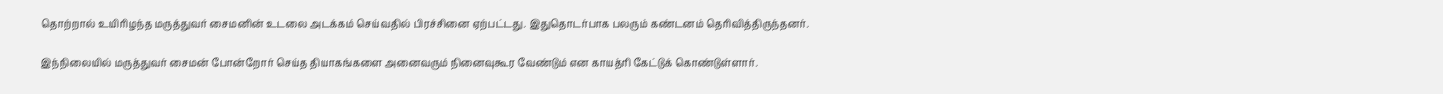தொற்றால் உயிரிழந்த மருத்துவர் சைமனின் உடலை அடக்கம் செய்வதில் பிரச்சினை ஏற்பட்டது. இதுதொடர்பாக பலரும் கண்டனம் தெரிவித்திருந்தனர்.

இந்நிலையில் மருத்துவர் சைமன் போன்றோர் செய்த தியாகங்களை அனைவரும் நினைவுகூர வேண்டும் என காயத்ரி கேட்டுக் கொண்டுள்ளார்.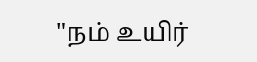"நம் உயிர்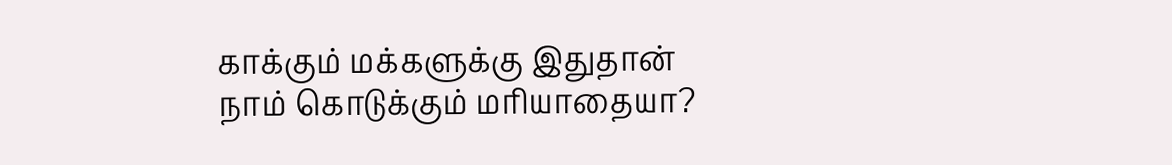காக்கும் மக்களுக்கு இதுதான் நாம் கொடுக்கும் மரியாதையா?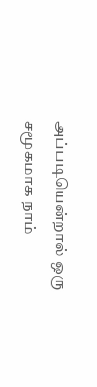அப்படியென்றால் ஒரு சமூகமாக நாம்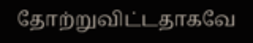தோற்றுவிட்டதாகவே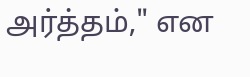அர்த்தம்," என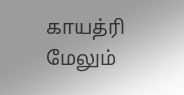காயத்ரி மேலும்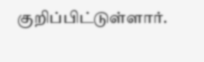குறிப்பிட்டுள்ளார்.